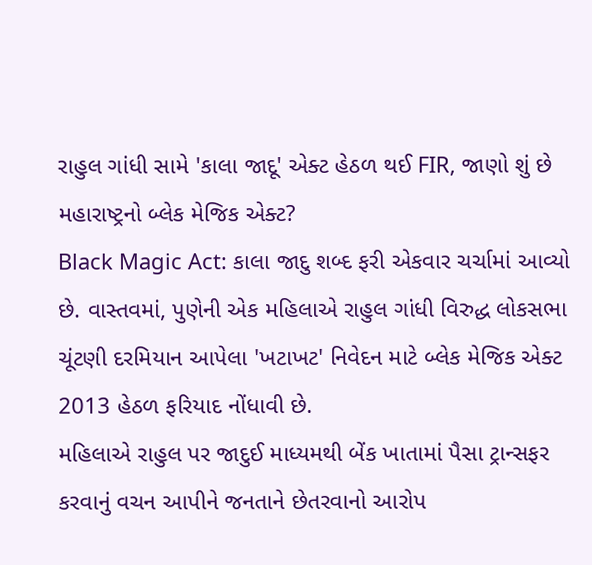રાહુલ ગાંધી સામે 'કાલા જાદૂ' એક્ટ હેઠળ થઈ FIR, જાણો શું છે મહારાષ્ટ્રનો બ્લેક મેજિક એક્ટ?
Black Magic Act: કાલા જાદુ શબ્દ ફરી એકવાર ચર્ચામાં આવ્યો છે. વાસ્તવમાં, પુણેની એક મહિલાએ રાહુલ ગાંધી વિરુદ્ધ લોકસભા ચૂંટણી દરમિયાન આપેલા 'ખટાખટ' નિવેદન માટે બ્લેક મેજિક એક્ટ 2013 હેઠળ ફરિયાદ નોંધાવી છે.
મહિલાએ રાહુલ પર જાદુઈ માધ્યમથી બેંક ખાતામાં પૈસા ટ્રાન્સફર કરવાનું વચન આપીને જનતાને છેતરવાનો આરોપ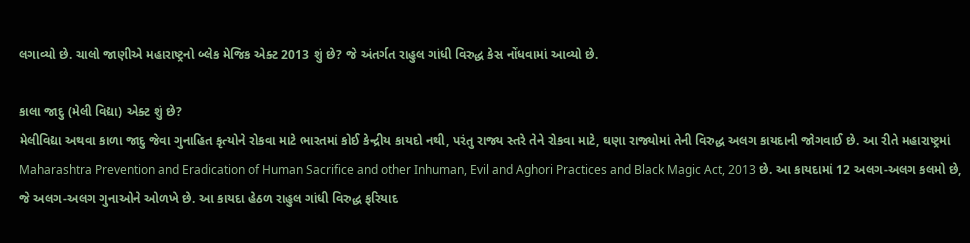લગાવ્યો છે. ચાલો જાણીએ મહારાષ્ટ્રનો બ્લેક મેજિક એક્ટ 2013 શું છે? જે અંતર્ગત રાહુલ ગાંધી વિરુદ્ધ કેસ નોંધવામાં આવ્યો છે.

કાલા જાદુ (મેલી વિદ્યા) એક્ટ શું છે?
મેલીવિદ્યા અથવા કાળા જાદુ જેવા ગુનાહિત કૃત્યોને રોકવા માટે ભારતમાં કોઈ કેન્દ્રીય કાયદો નથી, પરંતુ રાજ્ય સ્તરે તેને રોકવા માટે, ઘણા રાજ્યોમાં તેની વિરુદ્ધ અલગ કાયદાની જોગવાઈ છે. આ રીતે મહારાષ્ટ્રમાં Maharashtra Prevention and Eradication of Human Sacrifice and other Inhuman, Evil and Aghori Practices and Black Magic Act, 2013 છે. આ કાયદામાં 12 અલગ-અલગ કલમો છે, જે અલગ-અલગ ગુનાઓને ઓળખે છે. આ કાયદા હેઠળ રાહુલ ગાંધી વિરુદ્ધ ફરિયાદ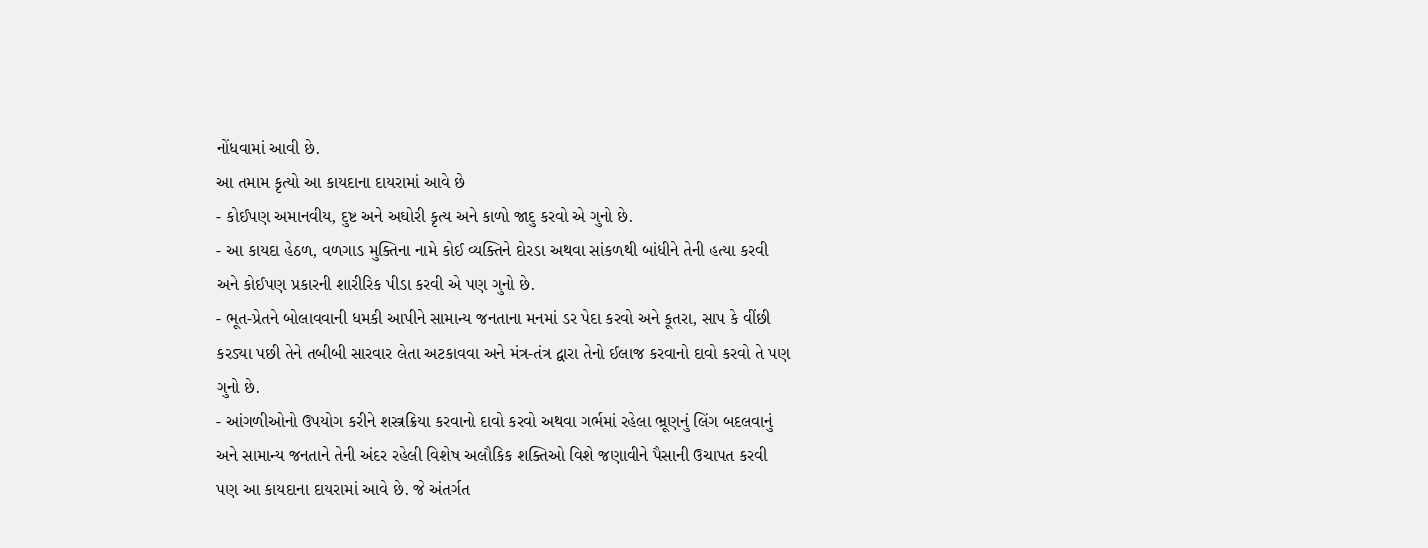નોંધવામાં આવી છે.
આ તમામ કૃત્યો આ કાયદાના દાયરામાં આવે છે
- કોઈપણ અમાનવીય, દુષ્ટ અને અઘોરી કૃત્ય અને કાળો જાદુ કરવો એ ગુનો છે.
- આ કાયદા હેઠળ, વળગાડ મુક્તિના નામે કોઈ વ્યક્તિને દોરડા અથવા સાંકળથી બાંધીને તેની હત્યા કરવી અને કોઈપણ પ્રકારની શારીરિક પીડા કરવી એ પણ ગુનો છે.
- ભૂત-પ્રેતને બોલાવવાની ધમકી આપીને સામાન્ય જનતાના મનમાં ડર પેદા કરવો અને કૂતરા, સાપ કે વીંછી કરડ્યા પછી તેને તબીબી સારવાર લેતા અટકાવવા અને મંત્ર-તંત્ર દ્વારા તેનો ઈલાજ કરવાનો દાવો કરવો તે પણ ગુનો છે.
- આંગળીઓનો ઉપયોગ કરીને શસ્ત્રક્રિયા કરવાનો દાવો કરવો અથવા ગર્ભમાં રહેલા ભ્રૂણનું લિંગ બદલવાનું અને સામાન્ય જનતાને તેની અંદર રહેલી વિશેષ અલૌકિક શક્તિઓ વિશે જણાવીને પૈસાની ઉચાપત કરવી પણ આ કાયદાના દાયરામાં આવે છે. જે અંતર્ગત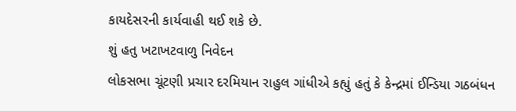કાયદેસરની કાર્યવાહી થઈ શકે છે.
શું હતુ ખટાખટવાળુ નિવેદન
લોકસભા ચૂંટણી પ્રચાર દરમિયાન રાહુલ ગાંધીએ કહ્યું હતું કે કેન્દ્રમાં ઈન્ડિયા ગઠબંધન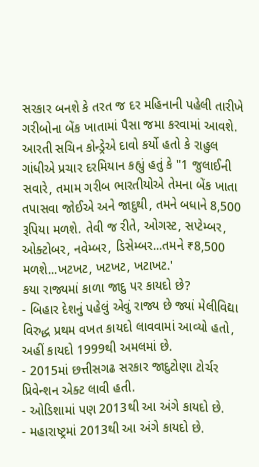સરકાર બનશે કે તરત જ દર મહિનાની પહેલી તારીખે ગરીબોના બેંક ખાતામાં પૈસા જમા કરવામાં આવશે. આરતી સચિન કોન્ડ્રેએ દાવો કર્યો હતો કે રાહુલ ગાંધીએ પ્રચાર દરમિયાન કહ્યું હતું કે "1 જુલાઈની સવારે, તમામ ગરીબ ભારતીયોએ તેમના બેંક ખાતા તપાસવા જોઈએ અને જાદુથી, તમને બધાને 8,500 રૂપિયા મળશે. તેવી જ રીતે, ઓગસ્ટ, સપ્ટેમ્બર, ઓક્ટોબર, નવેમ્બર, ડિસેમ્બર...તમને ₹8,500 મળશે...ખટખટ, ખટખટ, ખટાખટ.'
કયા રાજ્યમાં કાળા જાદુ પર કાયદો છે?
- બિહાર દેશનું પહેલું એવું રાજ્ય છે જ્યાં મેલીવિદ્યા વિરુદ્ધ પ્રથમ વખત કાયદો લાવવામાં આવ્યો હતો, અહીં કાયદો 1999થી અમલમાં છે.
- 2015માં છત્તીસગઢ સરકાર જાદુટોણા ટોર્ચર પ્રિવેન્શન એક્ટ લાવી હતી.
- ઓડિશામાં પણ 2013થી આ અંગે કાયદો છે.
- મહારાષ્ટ્રમાં 2013થી આ અંગે કાયદો છે.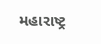મહારાષ્ટ્ર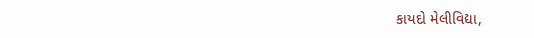કાયદો મેલીવિદ્યા,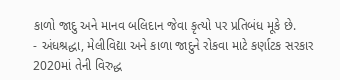કાળો જાદુ અને માનવ બલિદાન જેવા કૃત્યો પર પ્રતિબંધ મૂકે છે.
- અંધશ્રદ્ધા, મેલીવિદ્યા અને કાળા જાદુને રોકવા માટે કર્ણાટક સરકાર 2020માં તેની વિરુદ્ધ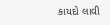કાયદો લાવી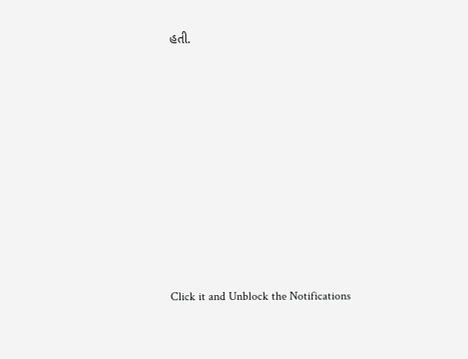હતી.












Click it and Unblock the Notifications